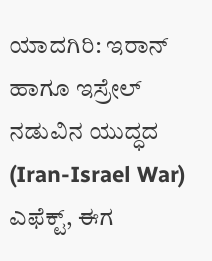ಯಾದಗಿರಿ: ಇರಾನ್ ಹಾಗೂ ಇಸ್ರೇಲ್ ನಡುವಿನ ಯುದ್ಧದ (Iran-Israel War) ಎಫೆಕ್ಟ್, ಈಗ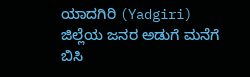ಯಾದಗಿರಿ (Yadgiri) ಜಿಲ್ಲೆಯ ಜನರ ಅಡುಗೆ ಮನೆಗೆ ಬಿಸಿ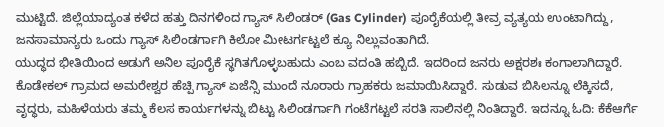ಮುಟ್ಟಿದೆ. ಜಿಲ್ಲೆಯಾದ್ಯಂತ ಕಳೆದ ಹತ್ತು ದಿನಗಳಿಂದ ಗ್ಯಾಸ್ ಸಿಲಿಂಡರ್ (Gas Cylinder) ಪೂರೈಕೆಯಲ್ಲಿ ತೀವ್ರ ವ್ಯತ್ಯಯ ಉಂಟಾಗಿದ್ದು, ಜನಸಾಮಾನ್ಯರು ಒಂದು ಗ್ಯಾಸ್ ಸಿಲಿಂಡರ್ಗಾಗಿ ಕಿಲೋ ಮೀಟರ್ಗಟ್ಟಲೆ ಕ್ಯೂ ನಿಲ್ಲುವಂತಾಗಿದೆ.
ಯುದ್ಧದ ಭೀತಿಯಿಂದ ಅಡುಗೆ ಅನಿಲ ಪೂರೈಕೆ ಸ್ಥಗಿತಗೊಳ್ಳಬಹುದು ಎಂಬ ವದಂತಿ ಹಬ್ಬಿದೆ. ಇದರಿಂದ ಜನರು ಅಕ್ಷರಶಃ ಕಂಗಾಲಾಗಿದ್ದಾರೆ. ಕೊಡೇಕಲ್ ಗ್ರಾಮದ ಅಮರೇಶ್ವರ ಹೆಚ್ಪಿ ಗ್ಯಾಸ್ ಏಜೆನ್ಸಿ ಮುಂದೆ ನೂರಾರು ಗ್ರಾಹಕರು ಜಮಾಯಿಸಿದ್ದಾರೆ. ಸುಡುವ ಬಿಸಿಲನ್ನೂ ಲೆಕ್ಕಿಸದೆ, ವೃದ್ಧರು, ಮಹಿಳೆಯರು ತಮ್ಮ ಕೆಲಸ ಕಾರ್ಯಗಳನ್ನು ಬಿಟ್ಟು ಸಿಲಿಂಡರ್ಗಾಗಿ ಗಂಟೆಗಟ್ಟಲೆ ಸರತಿ ಸಾಲಿನಲ್ಲಿ ನಿಂತಿದ್ದಾರೆ. ಇದನ್ನೂ ಓದಿ: ಕೆಕೆಆರ್ಗೆ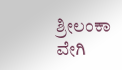ಶ್ರೀಲಂಕಾ ವೇಗಿ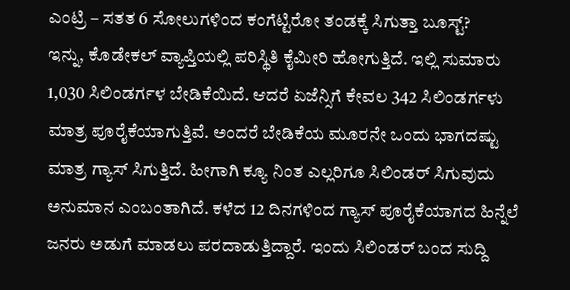ಎಂಟ್ರಿ – ಸತತ 6 ಸೋಲುಗಳಿಂದ ಕಂಗೆಟ್ಟಿರೋ ತಂಡಕ್ಕೆ ಸಿಗುತ್ತಾ ಬೂಸ್ಟ್?
ಇನ್ನು, ಕೊಡೇಕಲ್ ವ್ಯಾಪ್ತಿಯಲ್ಲಿ ಪರಿಸ್ಥಿತಿ ಕೈಮೀರಿ ಹೋಗುತ್ತಿದೆ. ಇಲ್ಲಿ ಸುಮಾರು 1,030 ಸಿಲಿಂಡರ್ಗಳ ಬೇಡಿಕೆಯಿದೆ. ಆದರೆ ಏಜೆನ್ಸಿಗೆ ಕೇವಲ 342 ಸಿಲಿಂಡರ್ಗಳು ಮಾತ್ರ ಪೂರೈಕೆಯಾಗುತ್ತಿವೆ. ಅಂದರೆ ಬೇಡಿಕೆಯ ಮೂರನೇ ಒಂದು ಭಾಗದಷ್ಟು ಮಾತ್ರ ಗ್ಯಾಸ್ ಸಿಗುತ್ತಿದೆ. ಹೀಗಾಗಿ ಕ್ಯೂ ನಿಂತ ಎಲ್ಲರಿಗೂ ಸಿಲಿಂಡರ್ ಸಿಗುವುದು ಅನುಮಾನ ಎಂಬಂತಾಗಿದೆ. ಕಳೆದ 12 ದಿನಗಳಿಂದ ಗ್ಯಾಸ್ ಪೂರೈಕೆಯಾಗದ ಹಿನ್ನೆಲೆ ಜನರು ಅಡುಗೆ ಮಾಡಲು ಪರದಾಡುತ್ತಿದ್ದಾರೆ. ಇಂದು ಸಿಲಿಂಡರ್ ಬಂದ ಸುದ್ದಿ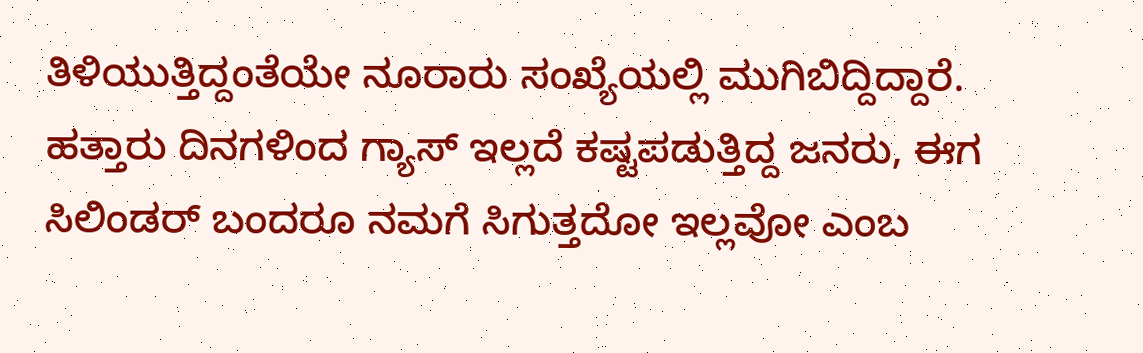ತಿಳಿಯುತ್ತಿದ್ದಂತೆಯೇ ನೂರಾರು ಸಂಖ್ಯೆಯಲ್ಲಿ ಮುಗಿಬಿದ್ದಿದ್ದಾರೆ. ಹತ್ತಾರು ದಿನಗಳಿಂದ ಗ್ಯಾಸ್ ಇಲ್ಲದೆ ಕಷ್ಟಪಡುತ್ತಿದ್ದ ಜನರು, ಈಗ ಸಿಲಿಂಡರ್ ಬಂದರೂ ನಮಗೆ ಸಿಗುತ್ತದೋ ಇಲ್ಲವೋ ಎಂಬ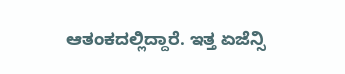ಆತಂಕದಲ್ಲಿದ್ದಾರೆ. ಇತ್ತ ಏಜೆನ್ಸಿ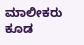ಮಾಲೀಕರು ಕೂಡ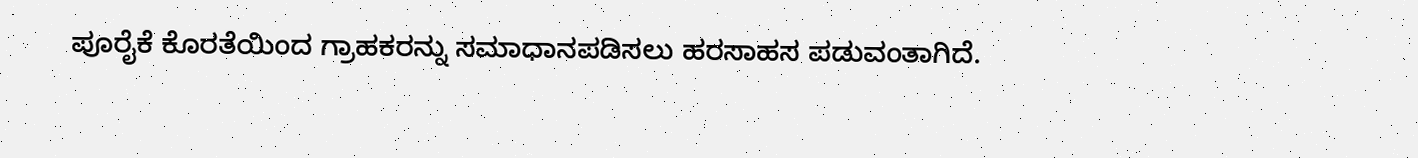ಪೂರೈಕೆ ಕೊರತೆಯಿಂದ ಗ್ರಾಹಕರನ್ನು ಸಮಾಧಾನಪಡಿಸಲು ಹರಸಾಹಸ ಪಡುವಂತಾಗಿದೆ.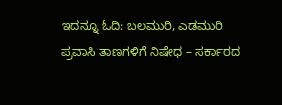ಇದನ್ನೂ ಓದಿ: ಬಲಮುರಿ, ಎಡಮುರಿ ಪ್ರವಾಸಿ ತಾಣಗಳಿಗೆ ನಿಷೇಧ – ಸರ್ಕಾರದ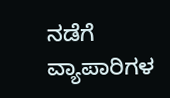ನಡೆಗೆ ವ್ಯಾಪಾರಿಗಳ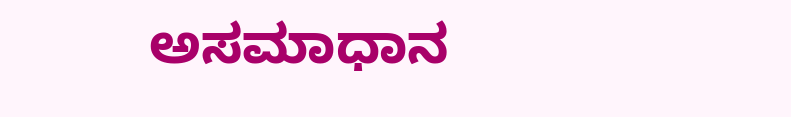ಅಸಮಾಧಾನ